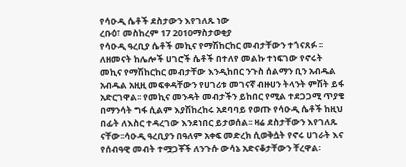የሳዑዲ ሴቶች ደስታውን እየገለጹ ነው
ረቡዕ፣ መስከረም 17 2010ማስታወቂያ
የሳዑዲ ዓረቢያ ሴቶች መኪና የማሽከርከር መብታቸውን ተጎናጸፉ ፡፡ ለዘመናት ከሌሎች ሀገሮች ሴቶች በተለየ መልኩ ተነፍገው የኖሩት መኪና የማሽከርከር መብታቸው እንዲከበር ንጉስ ሰልማን ቢን አብዱል አብዱል አዚዚ መፍቀዳቸውን የሀገሪቱ መገናኛ ብዙሀን ትላንት ምሽት ይፋ አድርገዋል፡፡ የመኪና መንዳት መብታችን ይከበር የሚል ተደጋጋሚ ጥያቄ በማንሳት ግፋ ሲልም እያሽከረከሩ አደባባይ የወጡ የሳዑዲ ሴቶች ከዚህ በፊት ለእስር ተዳረገው እንደነበር ይታወሰል፡፡ ዛሬ ደስታቸውን እየገለጹ ናቸው፡፡ሳዑዲ ዓረቢያን በዓለም አቀፍ መድረክ ሲወቅሷት የኖሩ ሀገራት እና የሰብዓዊ መብት ተሟጋቾች ለንጉሱ ውሳኔ አድናቆታቸውን ቸረዋል፡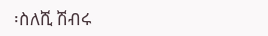፡ስለሺ ሽብሩ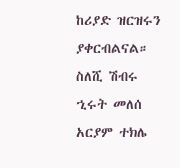ከሪያድ ዝርዝሩን ያቀርብልናል።
ስለሺ ሽብሩ
ኂሩት መለሰ
አርያም ተክሌ